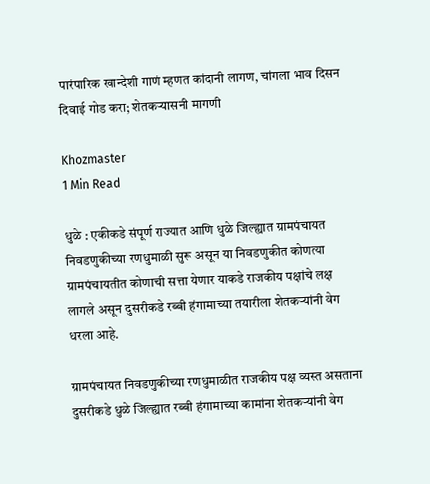पारंपारिक खान्देशी गाणं म्हणत कांदानी लागण, चांगला भाव दिसन दिवाई गोड करा; शेतकऱ्यासनी मागणी

Khozmaster
1 Min Read

धुळे : एकीकडे संपूर्ण राज्यात आणि धुळे जिल्ह्यात ग्रामपंचायत निवडणुकीच्या रणधुमाळी सुरू असून या निवडणुकीत कोणत्या ग्रामपंचायतीत कोणाची सत्ता येणार याकडे राजकीय पक्षांचे लक्ष लागले असून दुसरीकडे रब्बी हंगामाच्या तयारीला शेतकऱ्यांनी वेग धरला आहे.

ग्रामपंचायत निवडणुकीच्या रणधुमाळीत राजकीय पक्ष व्यस्त असताना दुसरीकडे धुळे जिल्ह्यात रब्बी हंगामाच्या कामांना शेतकऱ्यांनी वेग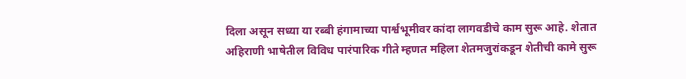दिला असून सध्या या रब्बी हंगामाच्या पार्श्वभूमीवर कांदा लागवडीचे काम सुरू आहे. शेतात अहिराणी भाषेतील विविध पारंपारिक गीते म्हणत महिला शेतमजुरांकडून शेतीची कामे सुरू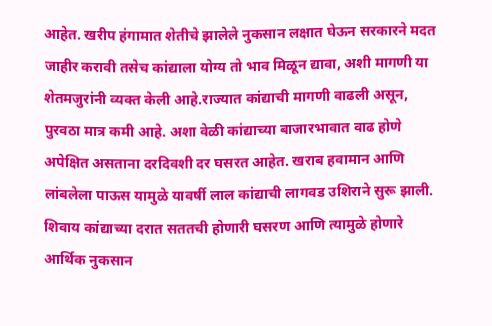आहेत. खरीप हंगामात शेतीचे झालेले नुकसान लक्षात घेऊन सरकारने मदत जाहीर करावी तसेच कांद्याला योग्य तो भाव मिळून द्यावा, अशी मागणी या शेतमजुरांनी व्यक्त केली आहे.राज्यात कांद्याची मागणी वाढली असून, पुरवठा मात्र कमी आहे. अशा वेळी कांद्याच्या बाजारभावात वाढ होणे अपेक्षित असताना दरदिवशी दर घसरत आहेत. खराब हवामान आणि लांबलेला पाऊस यामुळे यावर्षी लाल कांद्याची लागवड उशिराने सुरू झाली. शिवाय कांद्याच्या दरात सततची होणारी घसरण आणि त्यामुळे होणारे आर्थिक नुकसान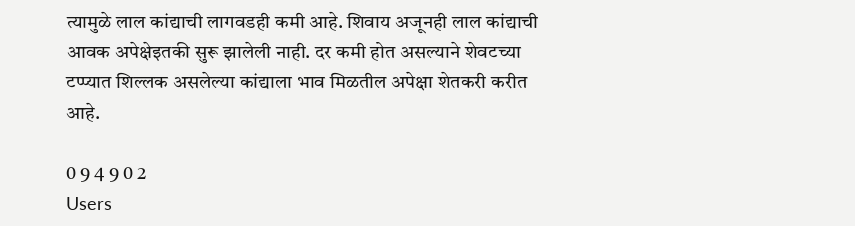त्यामुळे लाल कांद्याची लागवडही कमी आहे. शिवाय अजूनही लाल कांद्याची आवक अपेक्षेइतकी सुरू झालेली नाही. दर कमी होत असल्याने शेवटच्या टप्प्यात शिल्लक असलेल्या कांद्याला भाव मिळतील अपेक्षा शेतकरी करीत आहे.

0 9 4 9 0 2
Users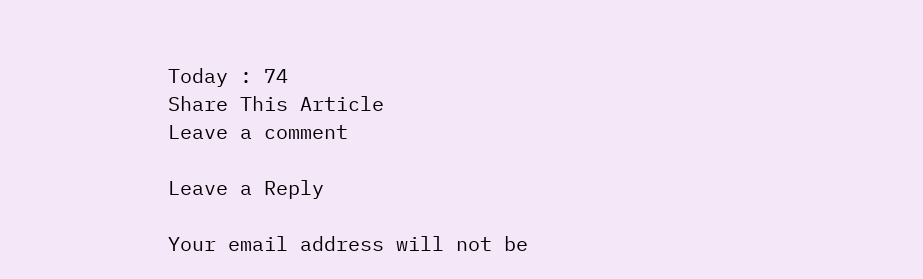Today : 74
Share This Article
Leave a comment

Leave a Reply

Your email address will not be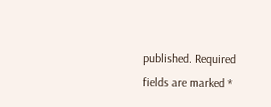published. Required fields are marked *